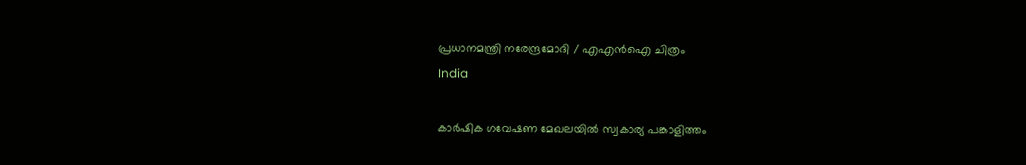പ്രധാനമന്ത്രി നരേന്ദ്രമോദി / എഎന്‍ഐ ചിത്രം
India

കാര്‍ഷിക ഗവേഷണ മേഖലയില്‍ സ്വകാര്യ പങ്കാളിത്തം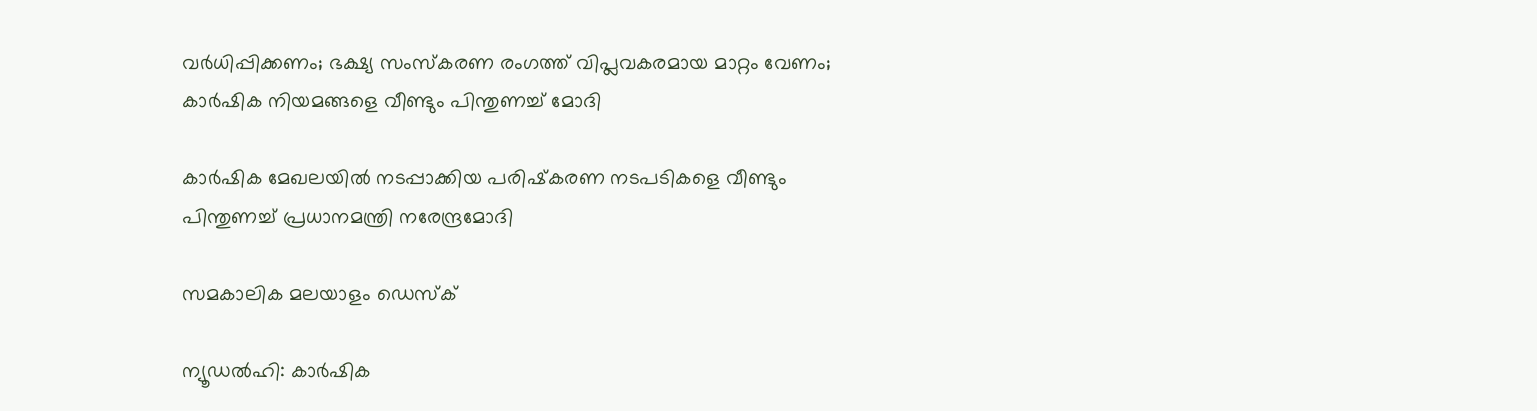വര്‍ധിപ്പിക്കണം; ഭക്ഷ്യ സംസ്‌കരണ രംഗത്ത് വിപ്ലവകരമായ മാറ്റം വേണം; കാര്‍ഷിക നിയമങ്ങളെ വീണ്ടും പിന്തുണച്ച് മോദി

കാര്‍ഷിക മേഖലയില്‍ നടപ്പാക്കിയ പരിഷ്‌കരണ നടപടികളെ വീണ്ടും പിന്തുണച്ച് പ്രധാനമന്ത്രി നരേന്ദ്രമോദി

സമകാലിക മലയാളം ഡെസ്ക്

ന്യൂഡല്‍ഹി: കാര്‍ഷിക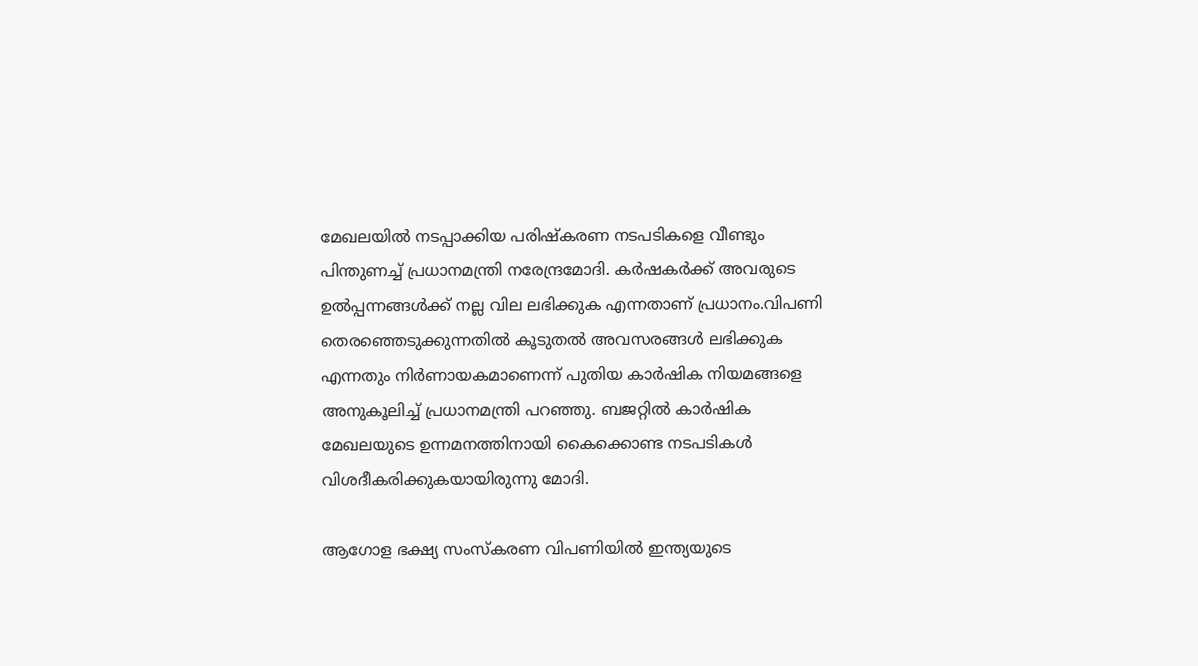മേഖലയില്‍ നടപ്പാക്കിയ പരിഷ്‌കരണ നടപടികളെ വീണ്ടും പിന്തുണച്ച് പ്രധാനമന്ത്രി നരേന്ദ്രമോദി. കര്‍ഷകര്‍ക്ക് അവരുടെ ഉല്‍പ്പന്നങ്ങള്‍ക്ക് നല്ല വില ലഭിക്കുക എന്നതാണ് പ്രധാനം.വിപണി തെരഞ്ഞെടുക്കുന്നതില്‍ കൂടുതല്‍ അവസരങ്ങള്‍ ലഭിക്കുക എന്നതും നിര്‍ണായകമാണെന്ന് പുതിയ കാര്‍ഷിക നിയമങ്ങളെ അനുകൂലിച്ച് പ്രധാനമന്ത്രി പറഞ്ഞു. ബജറ്റില്‍ കാര്‍ഷിക മേഖലയുടെ ഉന്നമനത്തിനായി കൈക്കൊണ്ട നടപടികള്‍ വിശദീകരിക്കുകയായിരുന്നു മോദി.

ആഗോള ഭക്ഷ്യ സംസ്‌കരണ വിപണിയില്‍ ഇന്ത്യയുടെ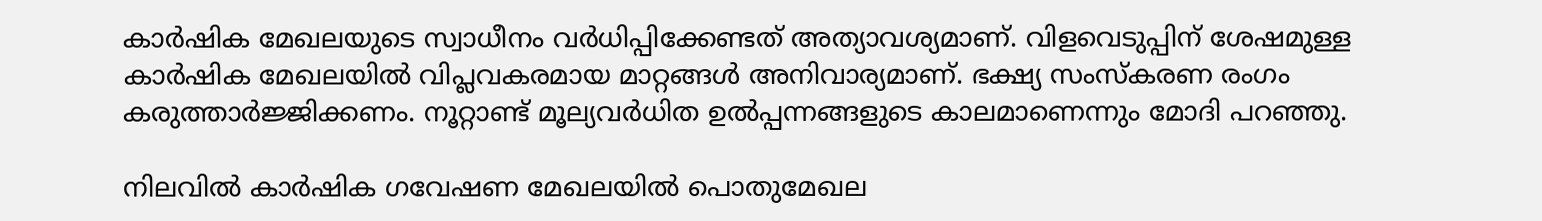കാര്‍ഷിക മേഖലയുടെ സ്വാധീനം വര്‍ധിപ്പിക്കേണ്ടത് അത്യാവശ്യമാണ്. വിളവെടുപ്പിന് ശേഷമുള്ള കാര്‍ഷിക മേഖലയില്‍ വിപ്ലവകരമായ മാറ്റങ്ങള്‍ അനിവാര്യമാണ്. ഭക്ഷ്യ സംസ്‌കരണ രംഗം കരുത്താര്‍ജ്ജിക്കണം. നൂറ്റാണ്ട് മൂല്യവര്‍ധിത ഉല്‍പ്പന്നങ്ങളുടെ കാലമാണെന്നും മോദി പറഞ്ഞു.

നിലവില്‍ കാര്‍ഷിക ഗവേഷണ മേഖലയില്‍ പൊതുമേഖല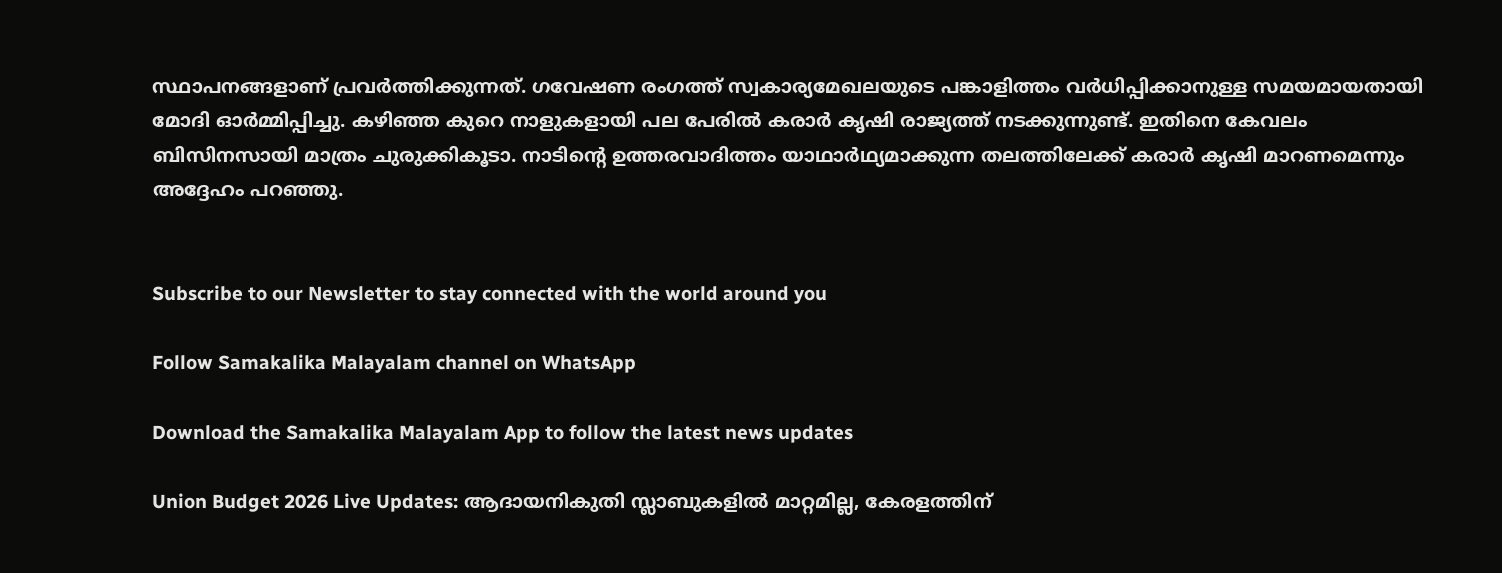സ്ഥാപനങ്ങളാണ് പ്രവര്‍ത്തിക്കുന്നത്. ഗവേഷണ രംഗത്ത് സ്വകാര്യമേഖലയുടെ പങ്കാളിത്തം വര്‍ധിപ്പിക്കാനുള്ള സമയമായതായി മോദി ഓര്‍മ്മിപ്പിച്ചു. കഴിഞ്ഞ കുറെ നാളുകളായി പല പേരില്‍ കരാര്‍ കൃഷി രാജ്യത്ത് നടക്കുന്നുണ്ട്. ഇതിനെ കേവലം ബിസിനസായി മാത്രം ചുരുക്കികൂടാ. നാടിന്റെ ഉത്തരവാദിത്തം യാഥാര്‍ഥ്യമാക്കുന്ന തലത്തിലേക്ക് കരാര്‍ കൃഷി മാറണമെന്നും അദ്ദേഹം പറഞ്ഞു.


Subscribe to our Newsletter to stay connected with the world around you

Follow Samakalika Malayalam channel on WhatsApp

Download the Samakalika Malayalam App to follow the latest news updates

Union Budget 2026 Live Updates: ആദായനികുതി സ്ലാബുകളില്‍ മാറ്റമില്ല, കേരളത്തിന്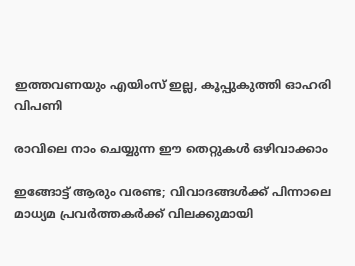ഇത്തവണയും എയിംസ് ഇല്ല, കൂപ്പുകുത്തി ഓഹരി വിപണി

രാവിലെ നാം ചെയ്യുന്ന ഈ തെറ്റുകൾ ഒഴിവാക്കാം

ഇങ്ങോട്ട് ആരും വരണ്ട; വിവാദങ്ങൾക്ക് പിന്നാലെ മാധ്യമ പ്രവർത്തകർക്ക് വിലക്കുമായി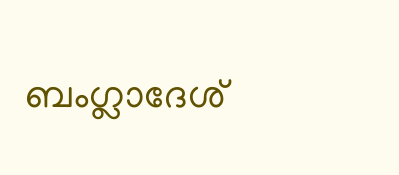ബംഗ്ലാദേശ്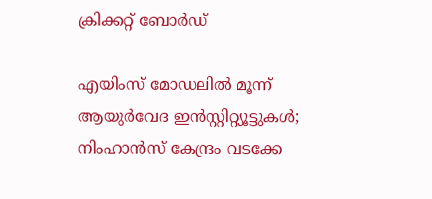ക്രിക്കറ്റ് ബോർഡ്

എയിംസ് മോഡലില്‍ മൂന്ന് ആയുര്‍വേദ ഇന്‍സ്റ്റിറ്റ്യൂട്ടുകള്‍; നിംഹാന്‍സ് കേന്ദ്രം വടക്കേ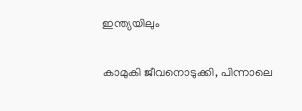ഇന്ത്യയിലും

കാമുകി ജീവനൊടുക്കി, പിന്നാലെ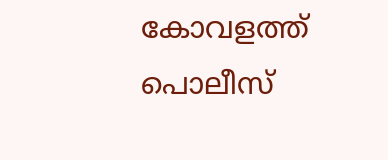കോവളത്ത് പൊലീസ്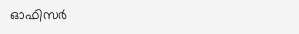ഓഫിസര്‍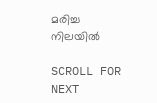മരിച്ച നിലയില്‍

SCROLL FOR NEXT